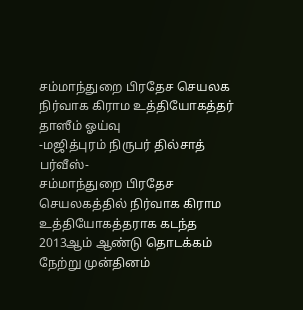சம்மாந்துறை பிரதேச செயலக நிர்வாக கிராம உத்தியோகத்தர் தாஸீம் ஓய்வு
-மஜித்புரம் நிருபர் தில்சாத் பர்வீஸ்-
சம்மாந்துறை பிரதேச செயலகத்தில் நிர்வாக கிராம உத்தியோகத்தராக கடந்த 2013ஆம் ஆண்டு தொடக்கம் நேற்று முன்தினம்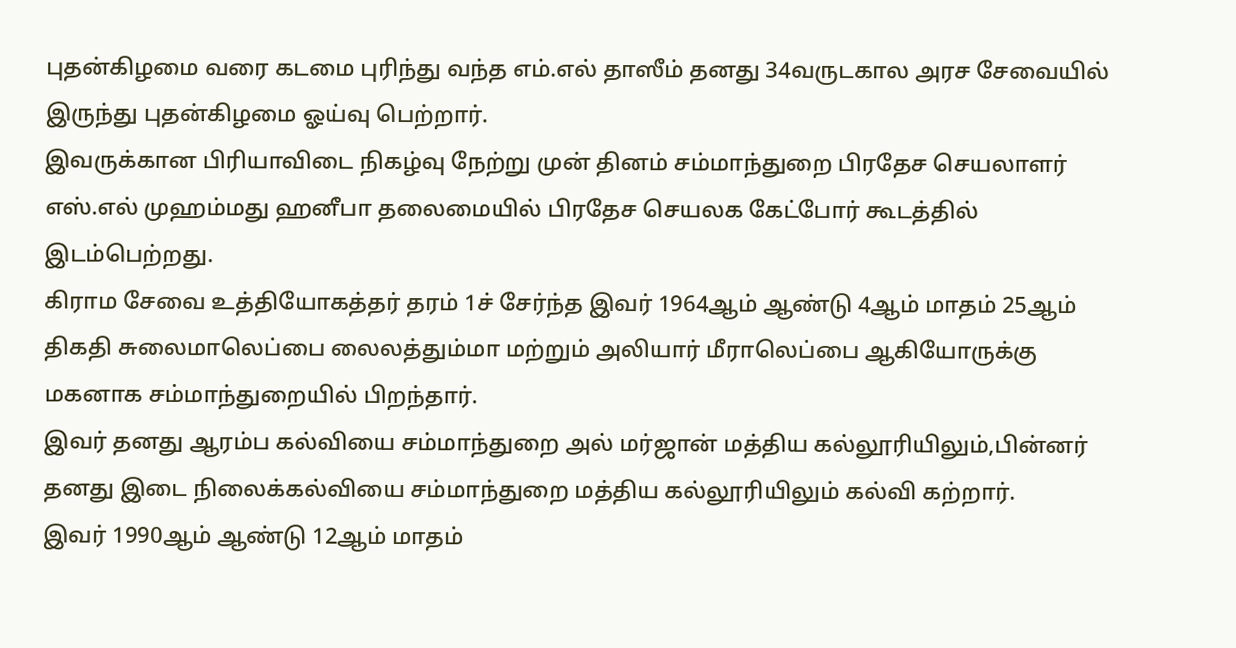புதன்கிழமை வரை கடமை புரிந்து வந்த எம்.எல் தாஸீம் தனது 34வருடகால அரச சேவையில் இருந்து புதன்கிழமை ஓய்வு பெற்றார்.
இவருக்கான பிரியாவிடை நிகழ்வு நேற்று முன் தினம் சம்மாந்துறை பிரதேச செயலாளர் எஸ்.எல் முஹம்மது ஹனீபா தலைமையில் பிரதேச செயலக கேட்போர் கூடத்தில் இடம்பெற்றது.
கிராம சேவை உத்தியோகத்தர் தரம் 1ச் சேர்ந்த இவர் 1964ஆம் ஆண்டு 4ஆம் மாதம் 25ஆம் திகதி சுலைமாலெப்பை லைலத்தும்மா மற்றும் அலியார் மீராலெப்பை ஆகியோருக்கு மகனாக சம்மாந்துறையில் பிறந்தார்.
இவர் தனது ஆரம்ப கல்வியை சம்மாந்துறை அல் மர்ஜான் மத்திய கல்லூரியிலும்,பின்னர் தனது இடை நிலைக்கல்வியை சம்மாந்துறை மத்திய கல்லூரியிலும் கல்வி கற்றார்.
இவர் 1990ஆம் ஆண்டு 12ஆம் மாதம்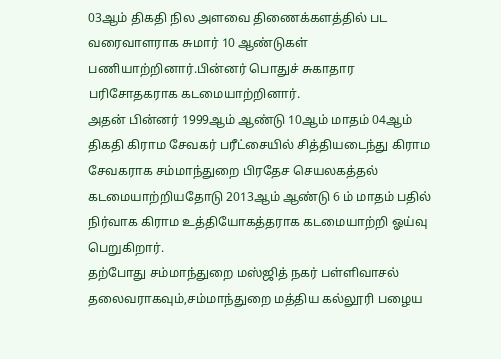03ஆம் திகதி நில அளவை திணைக்களத்தில் பட வரைவாளராக சுமார் 10 ஆண்டுகள் பணியாற்றினார்.பின்னர் பொதுச் சுகாதார பரிசோதகராக கடமையாற்றினார்.
அதன் பின்னர் 1999ஆம் ஆண்டு 10ஆம் மாதம் 04ஆம் திகதி கிராம சேவகர் பரீட்சையில் சித்தியடைந்து கிராம சேவகராக சம்மாந்துறை பிரதேச செயலகத்தல் கடமையாற்றியதோடு 2013ஆம் ஆண்டு 6 ம் மாதம் பதில் நிர்வாக கிராம உத்தியோகத்தராக கடமையாற்றி ஓய்வு பெறுகிறார்.
தற்போது சம்மாந்துறை மஸ்ஜித் நகர் பள்ளிவாசல் தலைவராகவும்,சம்மாந்துறை மத்திய கல்லூரி பழைய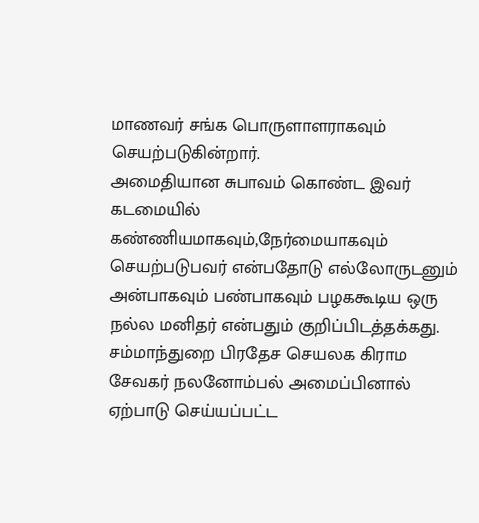மாணவர் சங்க பொருளாளராகவும் செயற்படுகின்றார்.
அமைதியான சுபாவம் கொண்ட இவர் கடமையில் கண்ணியமாகவும்,நேர்மையாகவும் செயற்படுபவர் என்பதோடு எல்லோருடனும் அன்பாகவும் பண்பாகவும் பழககூடிய ஒரு நல்ல மனிதர் என்பதும் குறிப்பிடத்தக்கது.
சம்மாந்துறை பிரதேச செயலக கிராம சேவகர் நலனோம்பல் அமைப்பினால் ஏற்பாடு செய்யப்பட்ட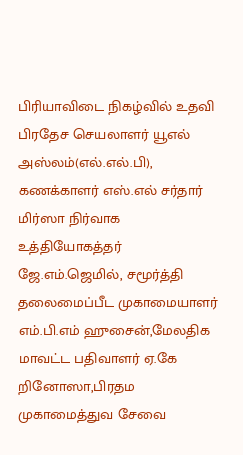பிரியாவிடை நிகழ்வில் உதவி பிரதேச செயலாளர் யூஎல் அஸ்லம்(எல்.எல்.பி), கணக்காளர் எஸ்.எல் சர்தார் மிர்ஸா நிர்வாக உத்தியோகத்தர் ஜே.எம்.ஜெமில், சமூர்த்தி தலைமைப்பீட முகாமையாளர் எம்.பி.எம் ஹுசைன்,மேலதிக மாவட்ட பதிவாளர் ஏ.கே றினோஸா,பிரதம முகாமைத்துவ சேவை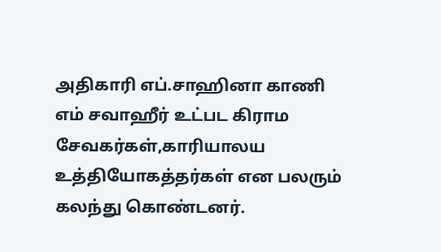அதிகாரி எப்.சாஹினா காணி எம் சவாஹீர் உட்பட கிராம சேவகர்கள்,காரியாலய உத்தியோகத்தர்கள் என பலரும் கலந்து கொண்டனர்.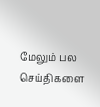மேலும் பல செய்திகளை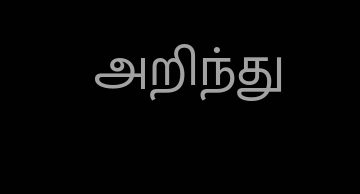அறிந்து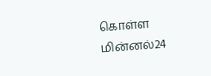கொள்ள மின்னல்24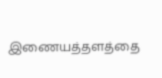இணையத்தளத்தை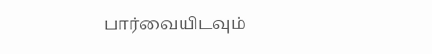பார்வையிடவும்